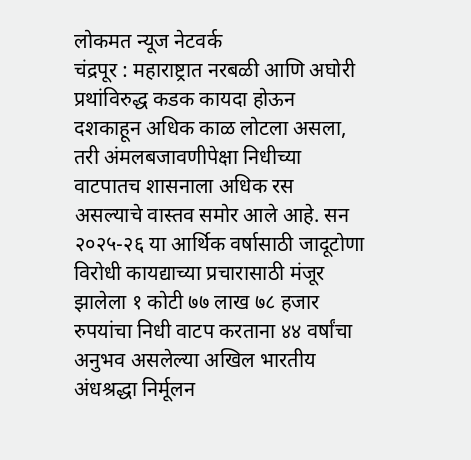लोकमत न्यूज नेटवर्क
चंद्रपूर : महाराष्ट्रात नरबळी आणि अघोरी प्रथांविरुद्ध कडक कायदा होऊन दशकाहून अधिक काळ लोटला असला, तरी अंमलबजावणीपेक्षा निधीच्या वाटपातच शासनाला अधिक रस असल्याचे वास्तव समोर आले आहे. सन २०२५-२६ या आर्थिक वर्षासाठी जादूटोणा विरोधी कायद्याच्या प्रचारासाठी मंजूर झालेला १ कोटी ७७ लाख ७८ हजार रुपयांचा निधी वाटप करताना ४४ वर्षांचा अनुभव असलेल्या अखिल भारतीय अंधश्रद्धा निर्मूलन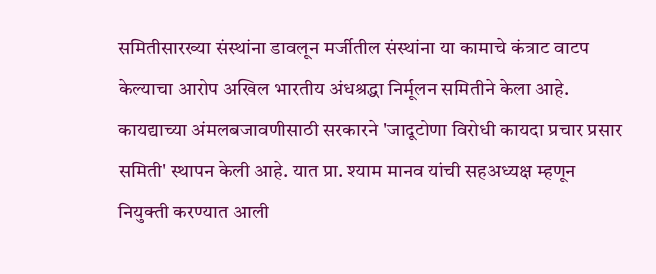समितीसारख्या संस्थांना डावलून मर्जीतील संस्थांना या कामाचे कंत्राट वाटप केल्याचा आरोप अखिल भारतीय अंधश्रद्धा निर्मूलन समितीने केला आहे.
कायद्याच्या अंमलबजावणीसाठी सरकारने 'जादूटोणा विरोधी कायदा प्रचार प्रसार समिती' स्थापन केली आहे. यात प्रा. श्याम मानव यांची सहअध्यक्ष म्हणून नियुक्ती करण्यात आली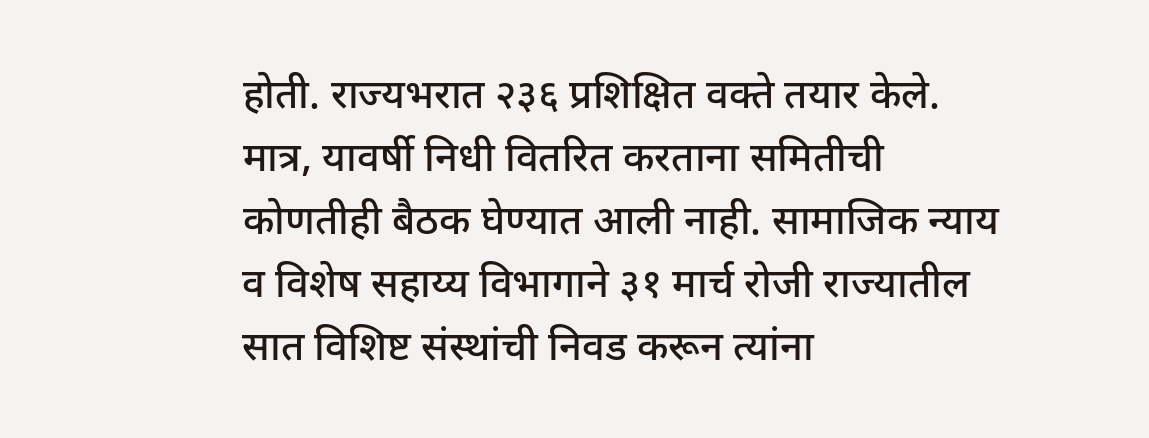होती. राज्यभरात २३६ प्रशिक्षित वक्ते तयार केले. मात्र, यावर्षी निधी वितरित करताना समितीची कोणतीही बैठक घेण्यात आली नाही. सामाजिक न्याय व विशेष सहाय्य विभागाने ३१ मार्च रोजी राज्यातील सात विशिष्ट संस्थांची निवड करून त्यांना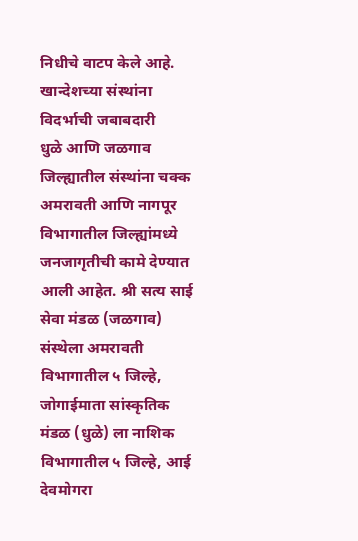निधीचे वाटप केले आहे.
खान्देशच्या संस्थांना विदर्भाची जबाबदारी
धुळे आणि जळगाव जिल्ह्यातील संस्थांना चक्क अमरावती आणि नागपूर विभागातील जिल्ह्यांमध्ये जनजागृतीची कामे देण्यात आली आहेत. श्री सत्य साई सेवा मंडळ (जळगाव) संस्थेला अमरावती विभागातील ५ जिल्हे, जोगाईमाता सांस्कृतिक मंडळ (धुळे) ला नाशिक विभागातील ५ जिल्हे, आई देवमोगरा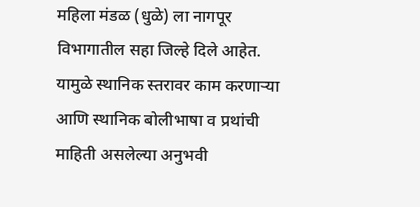महिला मंडळ (धुळे) ला नागपूर विभागातील सहा जिल्हे दिले आहेत. यामुळे स्थानिक स्तरावर काम करणाऱ्या आणि स्थानिक बोलीभाषा व प्रथांची माहिती असलेल्या अनुभवी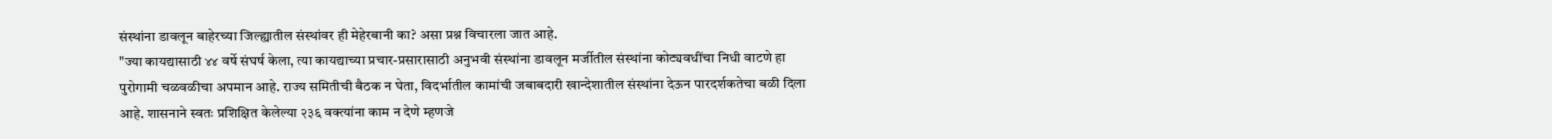संस्थांना डावलून बाहेरच्या जिल्ह्यातील संस्थांवर ही मेहेरबानी का? असा प्रश्न विचारला जात आहे.
"ज्या कायद्यासाठी ४४ वर्षे संघर्ष केला, त्या कायद्याच्या प्रचार-प्रसारासाठी अनुभवी संस्थांना डावलून मर्जीतील संस्थांना कोट्यवधींचा निधी वाटणे हा पुरोगामी चळवळीचा अपमान आहे. राज्य समितीची बैठक न घेता, विदर्भातील कामांची जबाबदारी खान्देशातील संस्थांना देऊन पारदर्शकतेचा बळी दिला आहे. शासनाने स्वतः प्रशिक्षित केलेल्या २३६ वक्त्यांना काम न देणे म्हणजे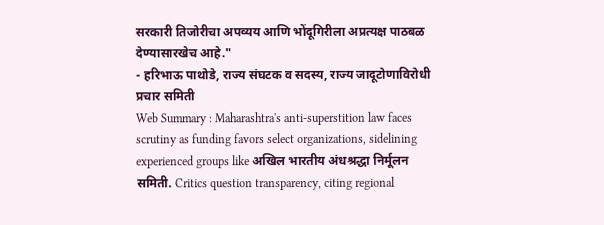सरकारी तिजोरीचा अपव्यय आणि भोंदूगिरीला अप्रत्यक्ष पाठबळ देण्यासारखेच आहे."
- हरिभाऊ पाथोडे, राज्य संघटक व सदस्य, राज्य जादूटोणाविरोधी प्रचार समिती
Web Summary : Maharashtra's anti-superstition law faces scrutiny as funding favors select organizations, sidelining experienced groups like अखिल भारतीय अंधश्रद्धा निर्मूलन समिती. Critics question transparency, citing regional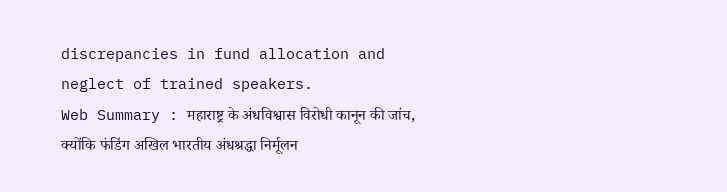discrepancies in fund allocation and neglect of trained speakers.
Web Summary : महाराष्ट्र के अंधविश्वास विरोधी कानून की जांच, क्योंकि फंडिंग अखिल भारतीय अंधश्रद्धा निर्मूलन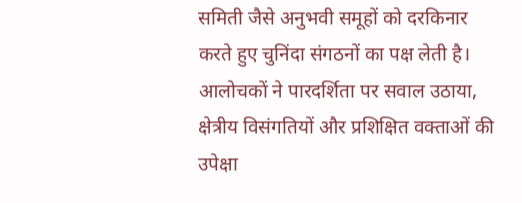समिती जैसे अनुभवी समूहों को दरकिनार करते हुए चुनिंदा संगठनों का पक्ष लेती है। आलोचकों ने पारदर्शिता पर सवाल उठाया, क्षेत्रीय विसंगतियों और प्रशिक्षित वक्ताओं की उपेक्षा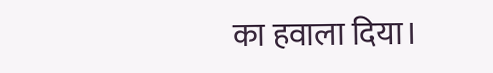का हवाला दिया।